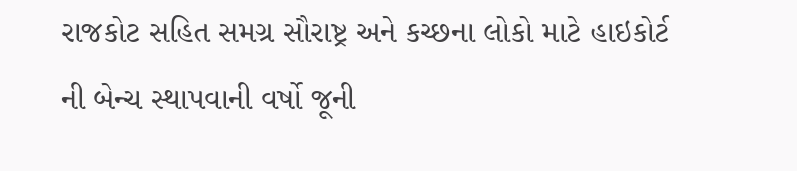રાજકોટ સહિત સમગ્ર સૌરાષ્ટ્ર અને કચ્છના લોકો માટે હાઇકોર્ટ ની બેન્ચ સ્થાપવાની વર્ષો જૂની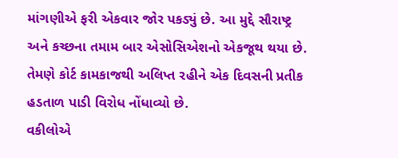માંગણીએ ફરી એકવાર જોર પકડ્યું છે. આ મુદ્દે સૌરાષ્ટ્ર અને કચ્છના તમામ બાર એસોસિએશનો એકજૂથ થયા છે. તેમણે કોર્ટ કામકાજથી અલિપ્ત રહીને એક દિવસની પ્રતીક હડતાળ પાડી વિરોધ નોંધાવ્યો છે.
વકીલોએ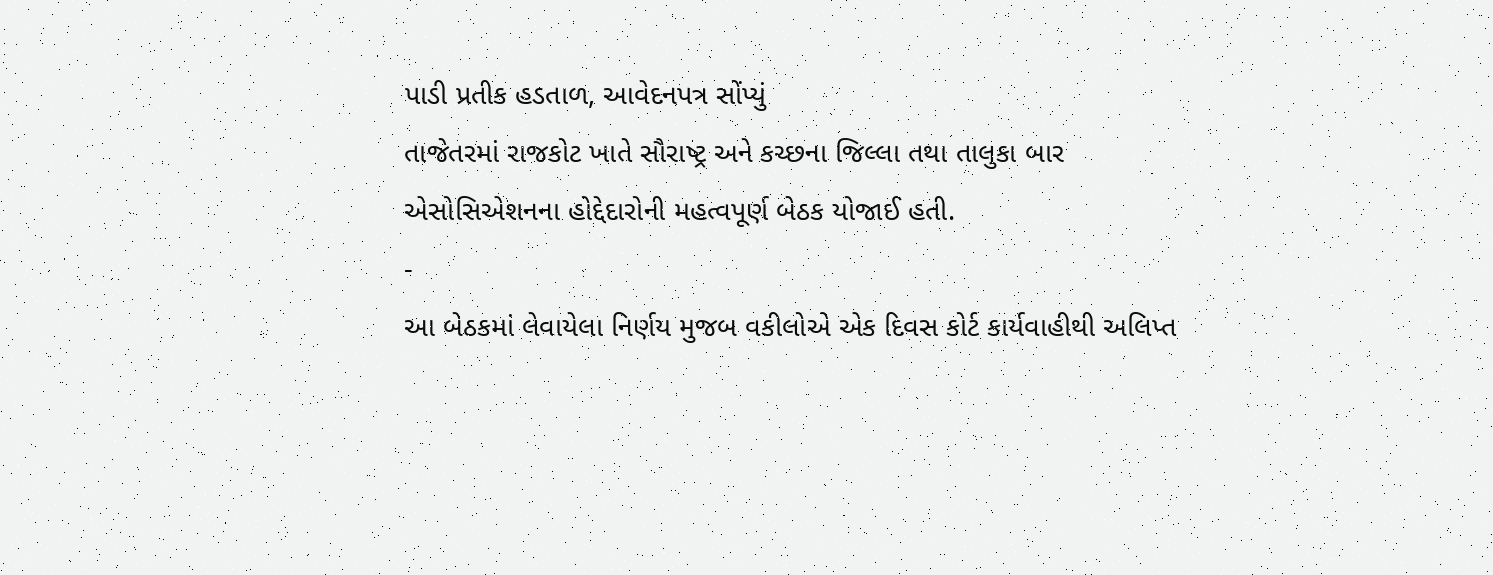પાડી પ્રતીક હડતાળ, આવેદનપત્ર સોંપ્યું
તાજેતરમાં રાજકોટ ખાતે સૌરાષ્ટ્ર અને કચ્છના જિલ્લા તથા તાલુકા બાર એસોસિએશનના હોદ્દેદારોની મહત્વપૂર્ણ બેઠક યોજાઈ હતી.
-
આ બેઠકમાં લેવાયેલા નિર્ણય મુજબ વકીલોએ એક દિવસ કોર્ટ કાર્યવાહીથી અલિપ્ત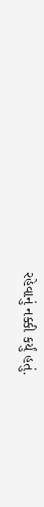રહેવાનું નક્કી કર્યું હતું.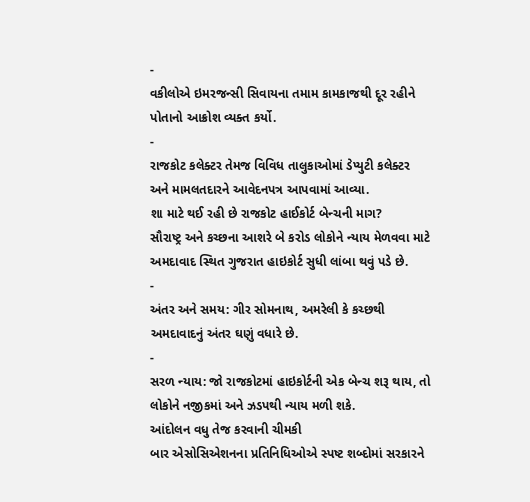-
વકીલોએ ઇમરજન્સી સિવાયના તમામ કામકાજથી દૂર રહીને પોતાનો આક્રોશ વ્યક્ત કર્યો.
-
રાજકોટ કલેક્ટર તેમજ વિવિધ તાલુકાઓમાં ડેપ્યુટી કલેક્ટર અને મામલતદારને આવેદનપત્ર આપવામાં આવ્યા.
શા માટે થઈ રહી છે રાજકોટ હાઈકોર્ટ બેન્ચની માગ?
સૌરાષ્ટ્ર અને કચ્છના આશરે બે કરોડ લોકોને ન્યાય મેળવવા માટે અમદાવાદ સ્થિત ગુજરાત હાઇકોર્ટ સુધી લાંબા થવું પડે છે.
-
અંતર અને સમય: ગીર સોમનાથ, અમરેલી કે કચ્છથી અમદાવાદનું અંતર ઘણું વધારે છે.
-
સરળ ન્યાય: જો રાજકોટમાં હાઇકોર્ટની એક બેન્ચ શરૂ થાય, તો લોકોને નજીકમાં અને ઝડપથી ન્યાય મળી શકે.
આંદોલન વધુ તેજ કરવાની ચીમકી
બાર એસોસિએશનના પ્રતિનિધિઓએ સ્પષ્ટ શબ્દોમાં સરકારને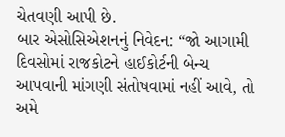ચેતવણી આપી છે.
બાર એસોસિએશનનું નિવેદન: “જો આગામી દિવસોમાં રાજકોટને હાઈકોર્ટની બેન્ચ આપવાની માંગણી સંતોષવામાં નહીં આવે, તો અમે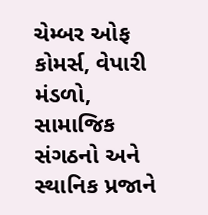ચેમ્બર ઓફ કોમર્સ, વેપારી મંડળો, સામાજિક સંગઠનો અને સ્થાનિક પ્રજાને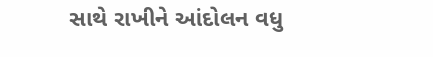સાથે રાખીને આંદોલન વધુ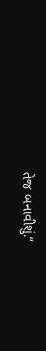તેજ બનાવીશું.”